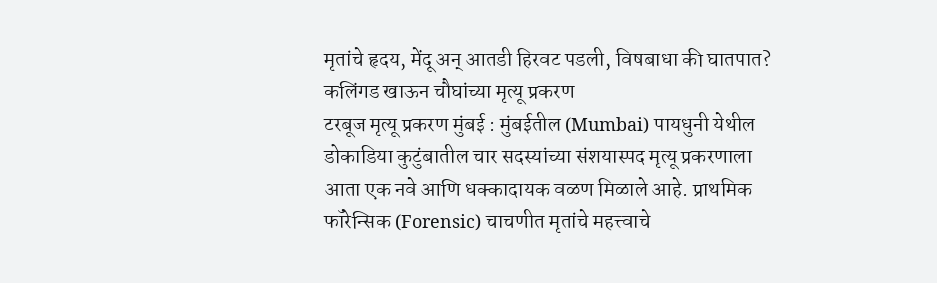मृतांचे हृदय, मेंदू अन् आतडी हिरवट पडली, विषबाधा की घातपात? कलिंगड खाऊन चौघांच्या मृत्यू प्रकरण
टरबूज मृत्यू प्रकरण मुंबई : मुंबईतील (Mumbai) पायधुनी येथील डोकाडिया कुटुंबातील चार सदस्यांच्या संशयास्पद मृत्यू प्रकरणाला आता एक नवे आणि धक्कादायक वळण मिळाले आहे. प्राथमिक फॉरेन्सिक (Forensic) चाचणीत मृतांचे महत्त्वाचे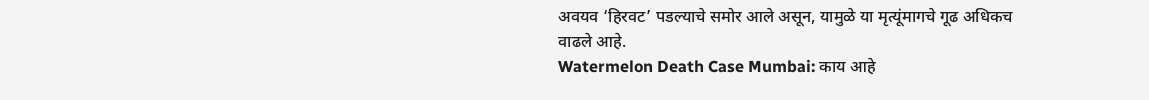अवयव ‘हिरवट’ पडल्याचे समोर आले असून, यामुळे या मृत्यूंमागचे गूढ अधिकच वाढले आहे.
Watermelon Death Case Mumbai: काय आहे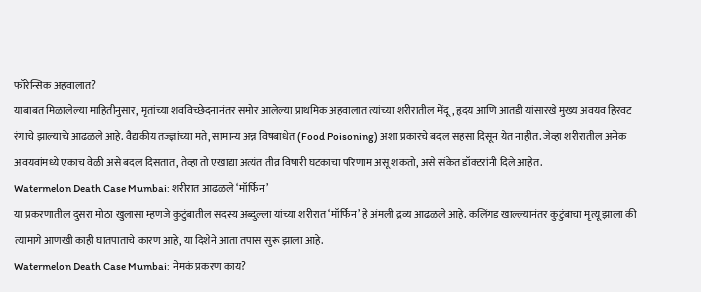फॉरेन्सिक अहवालात?
याबाबत मिळालेल्या माहितीनुसार, मृतांच्या शवविच्छेदनानंतर समोर आलेल्या प्राथमिक अहवालात त्यांच्या शरीरातील मेंदू, हृदय आणि आतडी यांसारखे मुख्य अवयव हिरवट रंगाचे झाल्याचे आढळले आहे. वैद्यकीय तज्ज्ञांच्या मते, सामान्य अन्न विषबाधेत (Food Poisoning) अशा प्रकारचे बदल सहसा दिसून येत नाहीत. जेव्हा शरीरातील अनेक अवयवांमध्ये एकाच वेळी असे बदल दिसतात, तेव्हा तो एखाद्या अत्यंत तीव्र विषारी घटकाचा परिणाम असू शकतो, असे संकेत डॉक्टरांनी दिले आहेत.
Watermelon Death Case Mumbai: शरीरात आढळले ‘मॉर्फिन’
या प्रकरणातील दुसरा मोठा खुलासा म्हणजे कुटुंबातील सदस्य अब्दुल्ला यांच्या शरीरात ‘मॉर्फिन’ हे अंमली द्रव्य आढळले आहे. कलिंगड खाल्ल्यानंतर कुटुंबाचा मृत्यू झाला की त्यामागे आणखी काही घातपाताचे कारण आहे, या दिशेने आता तपास सुरू झाला आहे.
Watermelon Death Case Mumbai: नेमकं प्रकरण काय?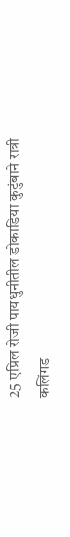25 एप्रिल रोजी पायधुनीतील डोकाडिया कुटुंबाने रात्री कलिंगड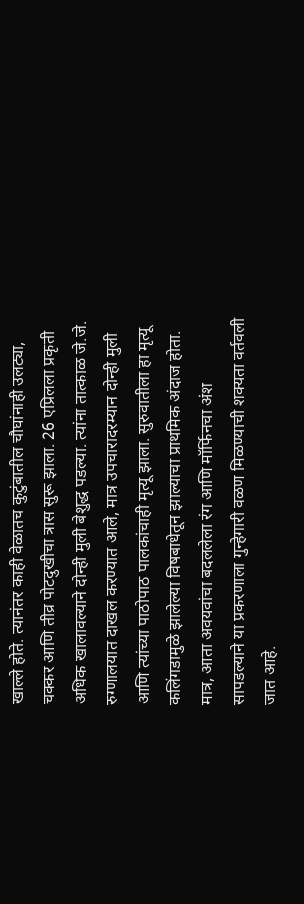खाल्ले होते. त्यानंतर काही वेळातच कुटुंबातील चौघांनाही उलट्या, चक्कर आणि तीव्र पोटदुखीचा त्रास सुरू झाला. 26 एप्रिलला प्रकृती अधिक खालावल्याने दोन्ही मुली बेशुद्ध पडल्या. त्यांना तात्काळ जे.जे. रुग्णालयात दाखल करण्यात आले, मात्र उपचारादरम्यान दोन्ही मुली आणि त्यांच्या पाठोपाठ पालकांचाही मृत्यू झाला. सुरुवातीला हा मृत्यू कलिंगडामुळे झालेल्या विषबाधेतून झाल्याचा प्राथमिक अंदाज होता. मात्र, आता अवयवांचा बदललेला रंग आणि मॉर्फिनचा अंश सापडल्याने या प्रकरणाला गुन्हेगारी वळण मिळण्याची शक्यता वर्तवली जात आहे.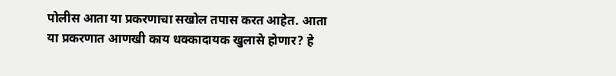पोलीस आता या प्रकरणाचा सखोल तपास करत आहेत. आता या प्रकरणात आणखी काय धक्कादायक खुलासे होणार? हे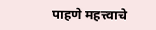पाहणे महत्त्वाचे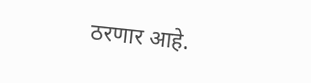ठरणार आहे.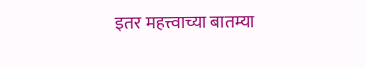इतर महत्त्वाच्या बातम्या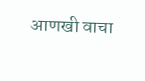आणखी वाचा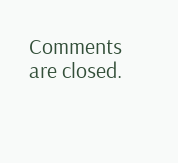Comments are closed.